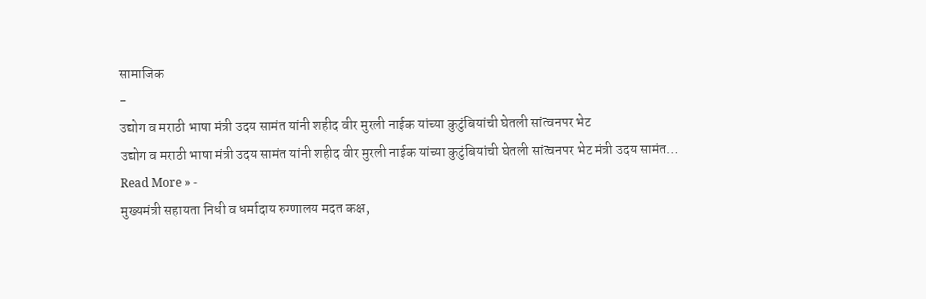सामाजिक
-
उद्योग व मराठी भाषा मंत्री उदय सामंत यांनी शहीद वीर मुरली नाईक यांच्या कुटुंबियांची घेतली सांत्वनपर भेट
उद्योग व मराठी भाषा मंत्री उदय सामंत यांनी शहीद वीर मुरली नाईक यांच्या कुटुंबियांची घेतली सांत्वनपर भेट मंत्री उदय सामंत…
Read More » -
मुख्यमंत्री सहायता निधी व धर्मादाय रुग्णालय मदत कक्ष,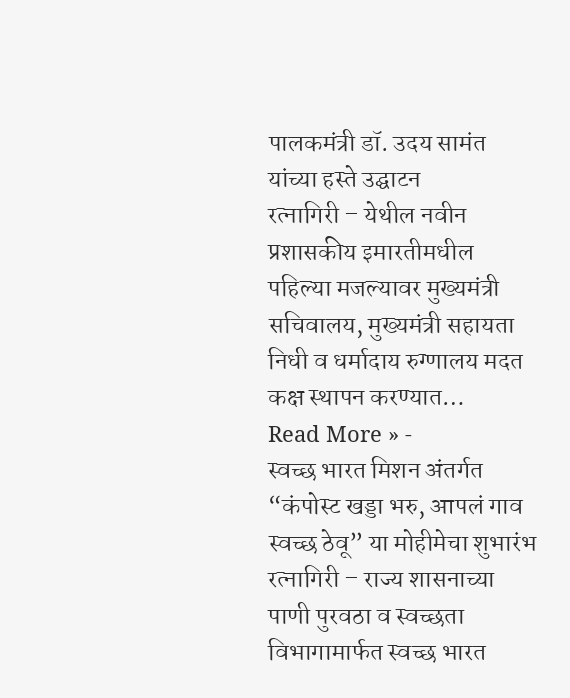पालकमंत्री डॉ. उदय सामंत यांच्या हस्ते उद्घाटन
रत्नागिरी – येथील नवीन प्रशासकीय इमारतीमधील पहिल्या मजल्यावर मुख्यमंत्री सचिवालय, मुख्यमंत्री सहायता निधी व धर्मादाय रुग्णालय मदत कक्ष स्थापन करण्यात…
Read More » -
स्वच्छ भारत मिशन अंतर्गत “कंपोस्ट खड्डा भरु, आपलं गाव स्वच्छ ठेवू” या मोहीमेचा शुभारंभ
रत्नागिरी – राज्य शासनाच्या पाणी पुरवठा व स्वच्छता विभागामार्फत स्वच्छ भारत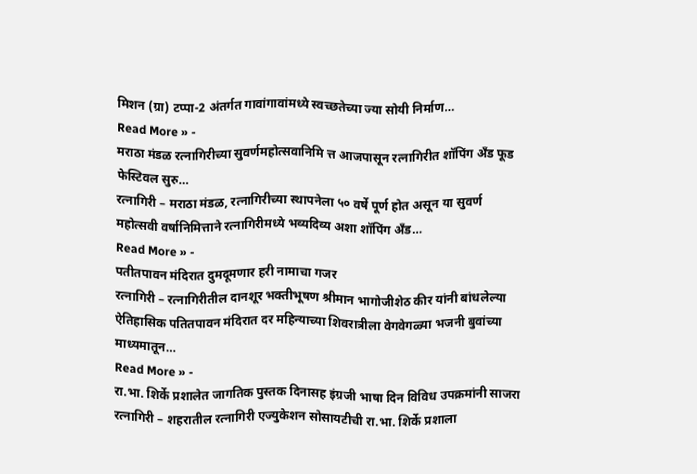मिशन (ग्रा) टप्पा-2 अंतर्गत गावांगावांमध्ये स्वच्छतेच्या ज्या सोयी निर्माण…
Read More » -
मराठा मंडळ रत्नागिरीच्या सुवर्णमहोत्सवानिमि त्त आजपासून रत्नागिरीत शॉपिंग अँड फूड फेस्टिवल सुरु…
रत्नागिरी – मराठा मंडळ, रत्नागिरीच्या स्थापनेला ५० वर्षे पूर्ण होत असून या सुवर्ण महोत्सवी वर्षानिमित्ताने रत्नागिरीमध्ये भव्यदिव्य अशा शॉपिंग अँड…
Read More » -
पतीतपावन मंदिरात दुमदूमणार हरी नामाचा गजर
रत्नागिरी – रत्नागिरीतील दानशूर भक्तीभूषण श्रीमान भागोजीशेठ कीर यांनी बांधलेल्या ऐतिहासिक पतितपावन मंदिरात दर महिन्याच्या शिवरात्रीला वेगवेगळ्या भजनी बुवांच्या माध्यमातून…
Read More » -
रा.भा. शिर्के प्रशालेत जागतिक पुस्तक दिनासह इंग्रजी भाषा दिन विविध उपक्रमांनी साजरा
रत्नागिरी – शहरातील रत्नागिरी एज्युकेशन सोसायटीची रा.भा. शिर्के प्रशाला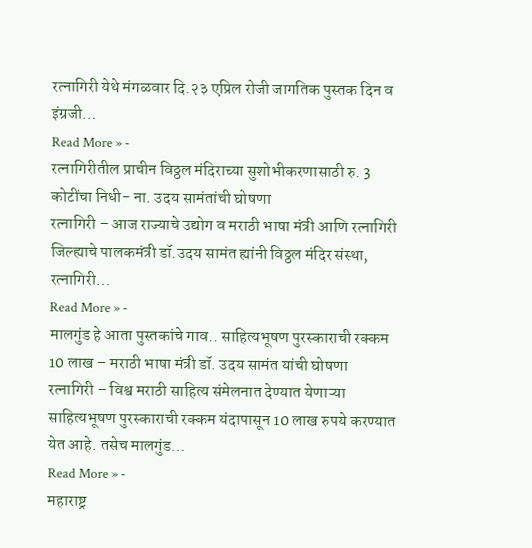रत्नागिरी येथे मंगळवार दि.२३ एप्रिल रोजी जागतिक पुस्तक दिन व इंग्रजी…
Read More » -
रत्नागिरीतील प्राचीन विठ्ठल मंदिराच्या सुशोभीकरणासाठी रु. 3 कोटींचा निधी- ना. उदय सामंतांची घोषणा
रत्नागिरी – आज राज्याचे उद्योग व मराठी भाषा मंत्री आणि रत्नागिरी जिल्ह्याचे पालकमंत्री डॉ.उदय सामंत ह्यांनी विठ्ठल मंदिर संस्था, रत्नागिरी…
Read More » -
मालगुंड हे आता पुस्तकांचे गाव.. साहित्यभूषण पुरस्काराची रक्कम 10 लाख – मराठी भाषा मंत्री डॉ. उदय सामंत यांची घोषणा
रत्नागिरी – विश्व मराठी साहित्य संमेलनात देण्यात येणाऱ्या साहित्यभूषण पुरस्काराची रक्कम यंदापासून 10 लाख रुपये करण्यात येत आहे. तसेच मालगुंड…
Read More » -
महाराष्ट्र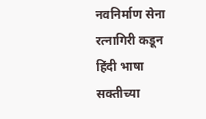नवनिर्माण सेना रत्नागिरी कडून हिंदी भाषा सक्तीच्या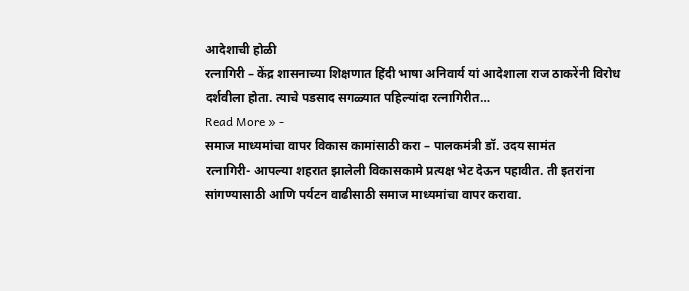आदेशाची होळी
रत्नागिरी – केंद्र शासनाच्या शिक्षणात हिंदी भाषा अनिवार्य यां आदेशाला राज ठाकरेंनी विरोध दर्शवीला होता. त्याचे पडसाद सगळ्यात पहिल्यांदा रत्नागिरीत…
Read More » -
समाज माध्यमांचा वापर विकास कामांसाठी करा – पालकमंत्री डॉ. उदय सामंत
रत्नागिरी- आपल्या शहरात झालेली विकासकामे प्रत्यक्ष भेट देऊन पहावीत. ती इतरांना सांगण्यासाठी आणि पर्यटन वाढीसाठी समाज माध्यमांचा वापर करावा.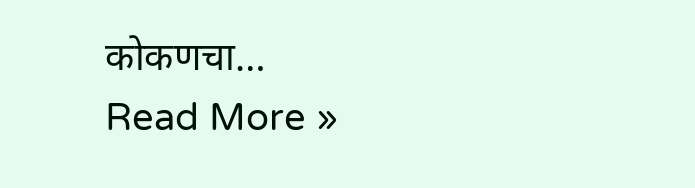कोकणचा…
Read More »